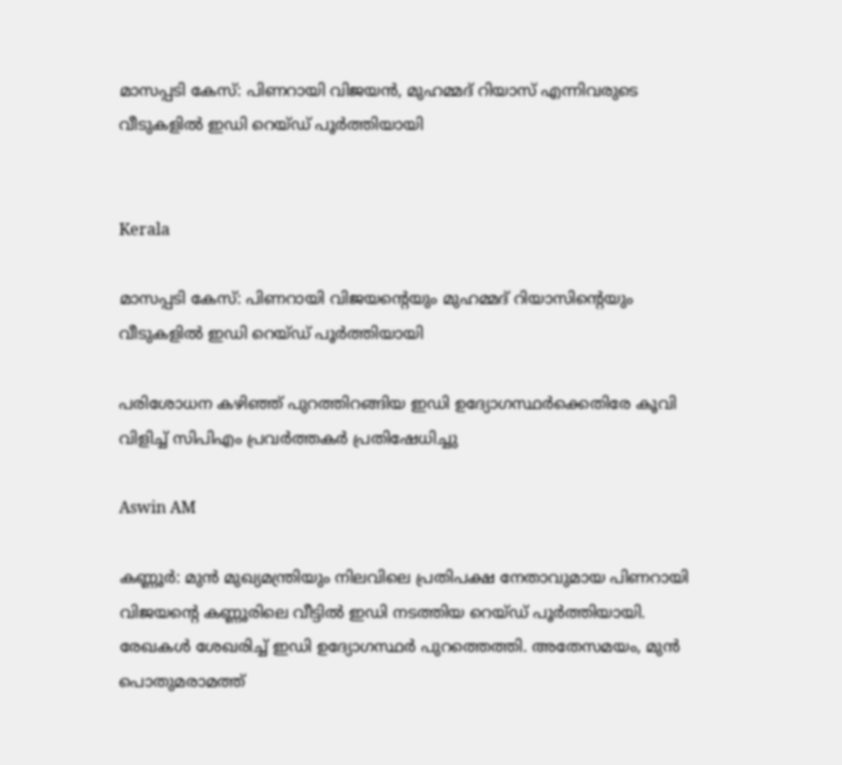മാസപ്പടി കേസ്: പിണറായി വിജയൻ, മുഹമ്മദ് റിയാസ് എന്നിവരുടെ വീടുകളിൽ ഇഡി റെയ്ഡ് പൂർത്തിയായി


Kerala

മാസപ്പടി കേസ്: പിണറായി വിജയന്‍റെയും മുഹമ്മദ് റിയാസിന്‍റെയും വീടുകളിൽ ഇഡി റെയ്ഡ് പൂർത്തിയായി

പരിശോധന കഴിഞ്ഞ് പുറത്തിറങ്ങിയ ഇഡി ഉദ‍്യോഗസ്ഥർക്കെതിരേ കൂവി വിളിച്ച് സിപിഎം പ്രവർ‌ത്തകർ പ്രതിഷേധിച്ചു

Aswin AM

കണ്ണൂർ: മുൻ മുഖ‍്യമന്ത്രിയും നിലവിലെ പ്രതിപക്ഷ നേതാവുമായ പിണറായി വിജയന്‍റെ കണ്ണൂരിലെ വീട്ടിൽ ഇഡി നടത്തിയ റെയ്ഡ് പൂർത്തിയായി. രേഖകൾ ശേഖരിച്ച് ഇഡി ഉദ‍്യോഗസ്ഥർ പുറത്തെത്തി. അതേസമയം, മുൻ പൊതുമരാമത്ത്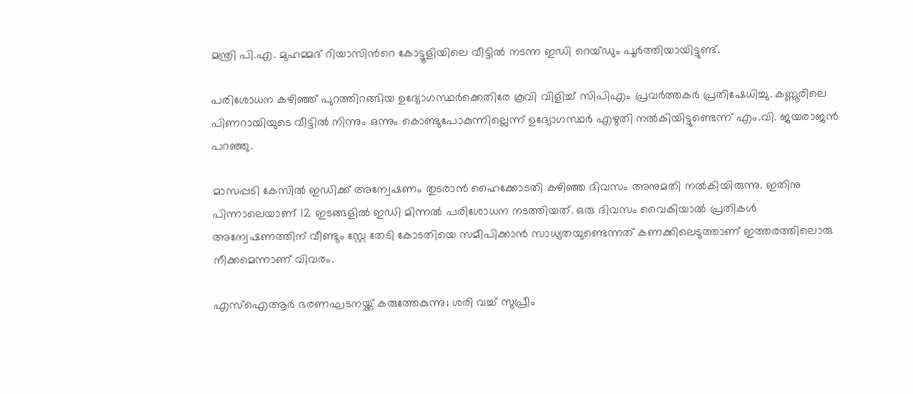മന്ത്രി പി.എ. മുഹമ്മദ് റിയാസിന്‍റെ കോട്ടൂളിയിലെ വീട്ടിൽ നടന്ന ഇഡി റെയ്ഡും പൂർത്തിയായിട്ടുണ്ട്.

പരിശോധന കഴിഞ്ഞ് പുറത്തിറങ്ങിയ ഉദ‍്യോഗസ്ഥർക്കെതിരേ കൂവി വിളിച്ച് സിപിഎം പ്രവർ‌ത്തകർ പ്രതിഷേധിച്ചു. കണ്ണൂരിലെ പിണറായിയുടെ വീട്ടിൽ നിന്നും ഒന്നും കൊണ്ടുപോകുന്നില്ലെന്ന് ഉദ‍്യോഗസ്ഥർ എഴുതി നൽകിയിട്ടുണ്ടെന്ന് എം.വി. ജയരാജൻ പറഞ്ഞു.

മാസപ്പടി കേസിൽ ഇഡിക്ക് അന്വേഷണം തുടരാൻ ഹൈക്കോടതി കഴിഞ്ഞ ദിവസം അനുമതി നൽകിയിരുന്നു. ഇതിനു പിന്നാലെയാണ് 12 ഇടങ്ങളിൽ ഇഡി മിന്നൽ പരിശോധന നടത്തിയത്. ഒരു ദിവസം വൈകിയാൽ പ്രതികൾ അന്വേഷണത്തിന് വീണ്ടും സ്റ്റേ തേടി കോടതിയെ സമീപിക്കാൻ‌ സാധ‍്യതയുണ്ടെന്നത് കണക്കിലെടുത്താണ് ഇത്തരത്തിലൊരു നീക്കമെന്നാണ് വിവരം.

എസ്ഐആർ ഭരണഘടനയ്ക്ക് കരുത്തേകുന്നു; ശരി വച്ച് സുപ്രീം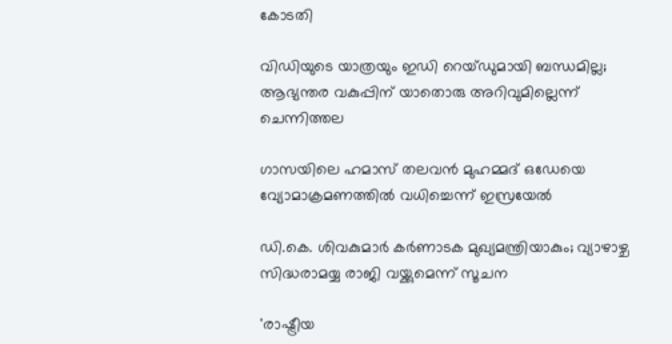കോടതി

വിഡിയുടെ യാത്രയും ഇഡി റെയ്ഡുമായി ബന്ധമില്ല; ആഭ്യന്തര വകുപ്പിന് യാതൊരു അറിവുമില്ലെന്ന് ചെന്നിത്തല

ഗാസയിലെ ഹമാസ് തലവൻ മുഹമ്മദ് ഒഡേയെ വ്യോമാക്രമണത്തിൽ വധിച്ചെന്ന് ഇസ്രയേൽ

ഡി.കെ. ശിവകുമാർ കർണാടക മുഖ്യമന്ത്രിയാകും; വ്യാഴാഴ്ച സിദ്ധരാമയ്യ രാജി വയ്ക്കുമെന്ന് സൂചന

'രാഷ്ട്രീയ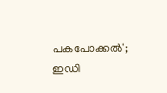പകപോക്കൽ'; ഇഡി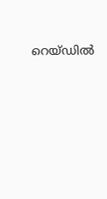റെയ്‌ഡിൽ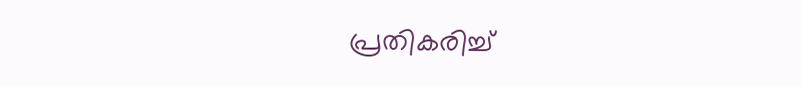പ്രതികരിച്ച്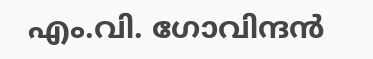എം.വി. ഗോവിന്ദൻ